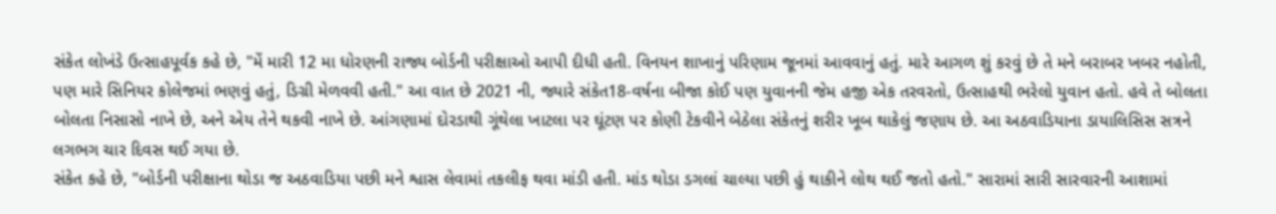સંકેત લોખંડે ઉત્સાહપૂર્વક કહે છે, "મેં મારી 12 મા ધોરણની રાજ્ય બોર્ડની પરીક્ષાઓ આપી દીધી હતી. વિનયન શાખાનું પરિણામ જૂનમાં આવવાનું હતું. મારે આગળ શું કરવું છે તે મને બરાબર ખબર નહોતી, પણ મારે સિનિયર કોલેજમાં ભણવું હતું, ડિગ્રી મેળવવી હતી." આ વાત છે 2021 ની, જ્યારે સંકેત18-વર્ષના બીજા કોઈ પણ યુવાનની જેમ હજી એક તરવરતો, ઉત્સાહથી ભરેલો યુવાન હતો. હવે તે બોલતા બોલતા નિસાસો નાખે છે, અને એય તેને થકવી નાખે છે. આંગણામાં દોરડાથી ગૂંથેલા ખાટલા પર ઘૂંટણ પર કોણી ટેકવીને બેઠેલા સંકેતનું શરીર ખૂબ થાકેલું જણાય છે. આ અઠવાડિયાના ડાયાલિસિસ સત્રને લગભગ ચાર દિવસ થઈ ગયા છે.
સંકેત કહે છે, "બોર્ડની પરીક્ષાના થોડા જ અઠવાડિયા પછી મને શ્વાસ લેવામાં તકલીફ થવા માંડી હતી. માંડ થોડા ડગલાં ચાલ્યા પછી હું થાકીને લોથ થઈ જતો હતો." સારામાં સારી સારવારની આશામાં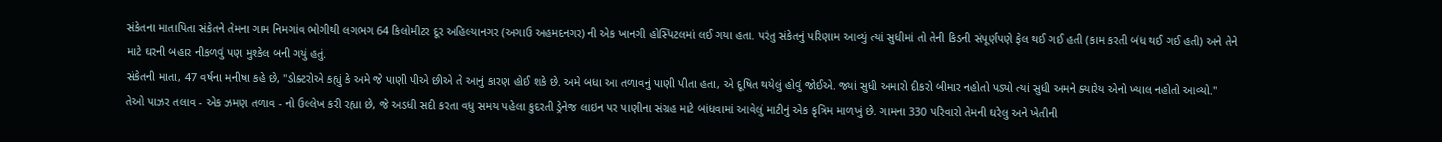સંકેતના માતાપિતા સંકેતને તેમના ગામ નિમગાંવ ભોગીથી લગભગ 64 કિલોમીટર દૂર અહિલ્યાનગર (અગાઉ અહમદનગર) ની એક ખાનગી હોસ્પિટલમાં લઈ ગયા હતા. પરંતુ સંકેતનું પરિણામ આવ્યું ત્યાં સુધીમાં તો તેની કિડની સંપૂર્ણપણે ફેલ થઈ ગઈ હતી (કામ કરતી બંધ થઈ ગઈ હતી) અને તેને માટે ઘરની બહાર નીકળવું પણ મુશ્કેલ બની ગયું હતું.
સંકેતની માતા, 47 વર્ષના મનીષા કહે છે, "ડોક્ટરોએ કહ્યું કે અમે જે પાણી પીએ છીએ તે આનું કારણ હોઈ શકે છે. અમે બધા આ તળાવનું પાણી પીતા હતા, એ દૂષિત થયેલું હોવું જોઈએ. જ્યાં સુધી અમારો દીકરો બીમાર નહોતો પડ્યો ત્યાં સુધી અમને ક્યારેય એનો ખ્યાલ નહોતો આવ્યો."
તેઓ પાઝર તલાવ - એક ઝમણ તળાવ - નો ઉલ્લેખ કરી રહ્યા છે, જે અડધી સદી કરતા વધુ સમય પહેલા કુદરતી ડ્રેનેજ લાઇન પર પાણીના સંગ્રહ માટે બાંધવામાં આવેલું માટીનું એક કૃત્રિમ માળખું છે. ગામના 330 પરિવારો તેમની ઘરેલુ અને ખેતીની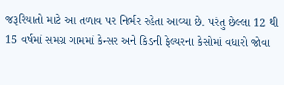જરૂરિયાતો માટે આ તળાવ પર નિર્ભર રહેતા આવ્યા છે. પરંતુ છેલ્લા 12 થી 15 વર્ષમાં સમગ્ર ગામમાં કેન્સર અને કિડની ફેલ્યરના કેસોમાં વધારો જોવા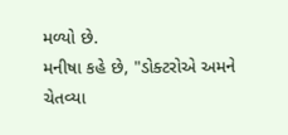મળ્યો છે.
મનીષા કહે છે, "ડોક્ટરોએ અમને ચેતવ્યા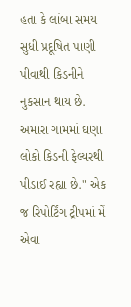હતા કે લાંબા સમય સુધી પ્રદૂષિત પાણી પીવાથી કિડનીને નુકસાન થાય છે. અમારા ગામમાં ઘણા લોકો કિડની ફેલ્યરથી પીડાઈ રહ્યા છે." એક જ રિપોર્ટિંગ ટ્રીપમાં મેં એવા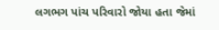લગભગ પાંચ પરિવારો જોયા હતા જેમાં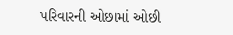પરિવારની ઓછામાં ઓછી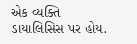એક વ્યક્તિ ડાયાલિસિસ પર હોય.